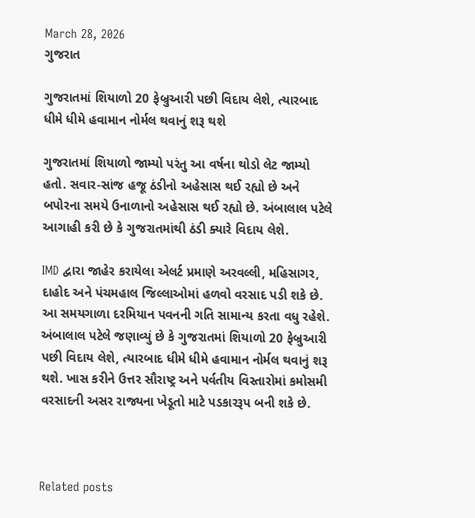March 28, 2026
ગુજરાત

ગુજરાતમાં શિયાળો 20 ફેબ્રુઆરી પછી વિદાય લેશે, ત્યારબાદ ધીમે ધીમે હવામાન નોર્મલ થવાનું શરૂ થશે

ગુજરાતમાં શિયાળો જામ્યો પરંતુ આ વર્ષના થોડો લેટ જામ્યો હતો. સવાર-સાંજ હજૂ ઠંડીનો અહેસાસ થઈ રહ્યો છે અને બપોરના સમયે ઉનાળાનો અહેસાસ થઈ રહ્યો છે. અંબાલાલ પટેલે આગાહી કરી છે કે ગુજરાતમાંથી ઠંડી ક્યારે વિદાય લેશે.

IMD દ્વારા જાહેર કરાયેલા એલર્ટ પ્રમાણે અરવલ્લી, મહિસાગર, દાહોદ અને પંચમહાલ જિલ્લાઓમાં હળવો વરસાદ પડી શકે છે. આ સમયગાળા દરમિયાન પવનની ગતિ સામાન્ય કરતા વધુ રહેશે. અંબાલાલ પટેલે જણાવ્યું છે કે ગુજરાતમાં શિયાળો 20 ફેબ્રુઆરી પછી વિદાય લેશે, ત્યારબાદ ધીમે ધીમે હવામાન નોર્મલ થવાનું શરૂ થશે. ખાસ કરીને ઉત્તર સૌરાષ્ટ્ર અને પર્વતીય વિસ્તારોમાં કમોસમી વરસાદની અસર રાજ્યના ખેડૂતો માટે પડકારરૂપ બની શકે છે.



Related posts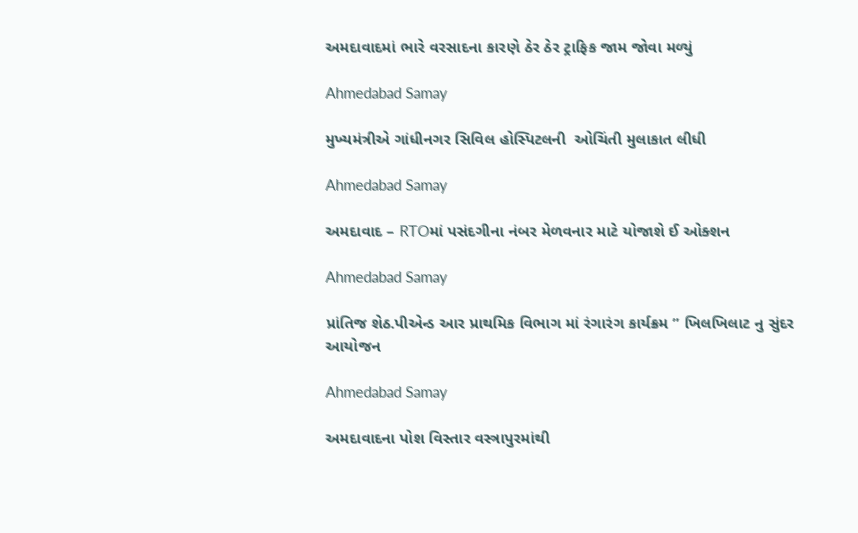અમદાવાદમાં ભારે વરસાદના કારણે ઠેર ઠેર ટ્રાફિક જામ જોવા મળ્યું

Ahmedabad Samay

મુખ્યમંત્રીએ ગાંધીનગર સિવિલ હોસ્પિટલની  ઓચિંતી મુલાકાત લીધી

Ahmedabad Samay

અમદાવાદ – RTOમાં પસંદગીના નંબર મેળવનાર માટે યોજાશે ઈ ઓક્શન

Ahmedabad Samay

પ્રાંતિજ શેઠ.પીએન્ડ આર પ્રાથમિક વિભાગ માં રંગારંગ કાર્યક્રમ ” ખિલખિલાટ નુ સુંદર આયોજન

Ahmedabad Samay

અમદાવાદના પોશ વિસ્તાર વસ્ત્રાપુરમાંથી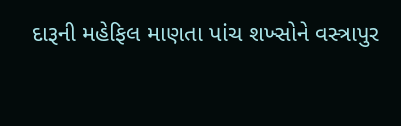દારૂની મહેફિલ માણતા પાંચ શખ્સોને વસ્ત્રાપુર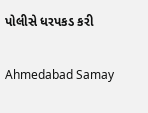પોલીસે ધરપકડ કરી

Ahmedabad Samay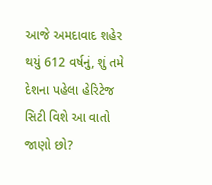આજે અમદાવાદ શહેર થયું 612 વર્ષનું, શું તમે દેશના પહેલા હેરિટેજ સિટી વિશે આ વાતો જાણો છો?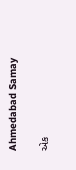Ahmedabad Samay

એક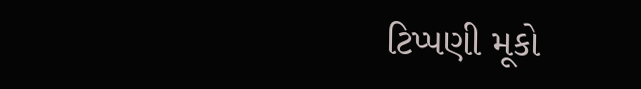ટિપ્પણી મૂકો